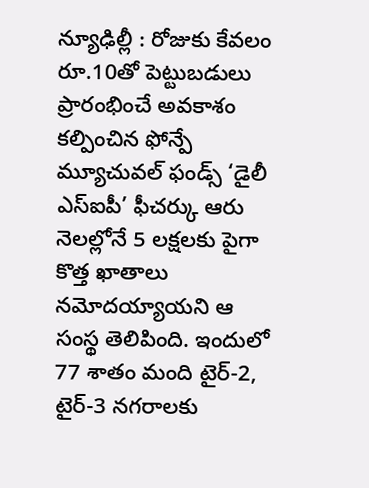న్యూఢిల్లీ : రోజుకు కేవలం రూ.10తో పెట్టుబడులు ప్రారంభించే అవకాశం కల్పించిన ఫోన్పే మ్యూచువల్ ఫండ్స్ ‘డైలీ ఎస్ఐపీ’ ఫీచర్కు ఆరు నెలల్లోనే 5 లక్షలకు పైగా కొత్త ఖాతాలు నమోదయ్యాయని ఆ సంస్థ తెలిపింది. ఇందులో 77 శాతం మంది టైర్-2, టైర్-3 నగరాలకు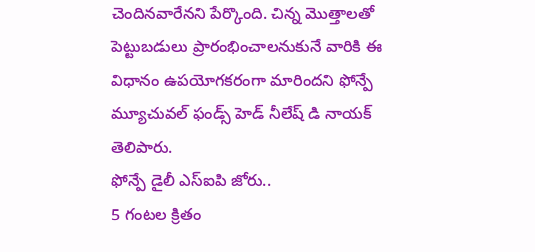చెందినవారేనని పేర్కొంది. చిన్న మొత్తాలతో పెట్టుబడులు ప్రారంభించాలనుకునే వారికి ఈ విధానం ఉపయోగకరంగా మారిందని ఫోన్పే మ్యూచువల్ ఫండ్స్ హెడ్ నీలేష్ డి నాయక్ తెలిపారు.
ఫోన్పే డైలీ ఎస్ఐపి జోరు..
5 గంటల క్రితం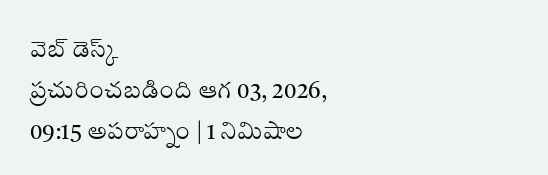వెబ్ డెస్క్
ప్రచురించబడింది ఆగ 03, 2026, 09:15 అపరాహ్నం | 1 నిమిషాల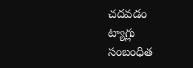చదవడం
ట్యాగ్లు
సంబంధిత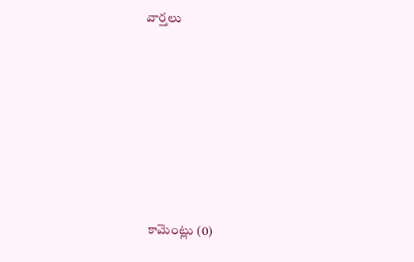వార్తలు







కామెంట్లు (0)